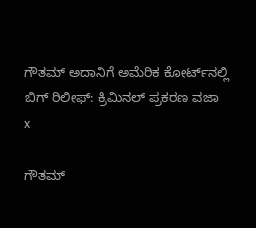ಗೌತಮ್ ಅದಾನಿಗೆ ಅಮೆರಿಕ ಕೋರ್ಟ್‌ನಲ್ಲಿ ಬಿಗ್ ರಿಲೀಫ್: ಕ್ರಿಮಿನಲ್ ಪ್ರಕರಣ ವಜಾ
x

ಗೌತಮ್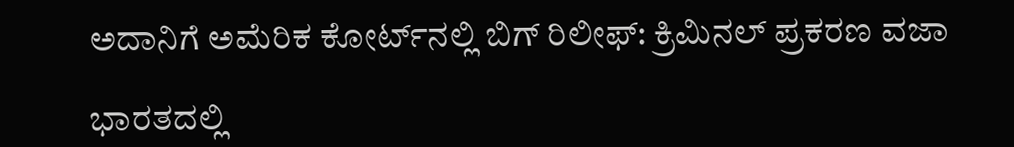ಅದಾನಿಗೆ ಅಮೆರಿಕ ಕೋರ್ಟ್‌ನಲ್ಲಿ ಬಿಗ್ ರಿಲೀಫ್: ಕ್ರಿಮಿನಲ್ ಪ್ರಕರಣ ವಜಾ

ಭಾರತದಲ್ಲಿ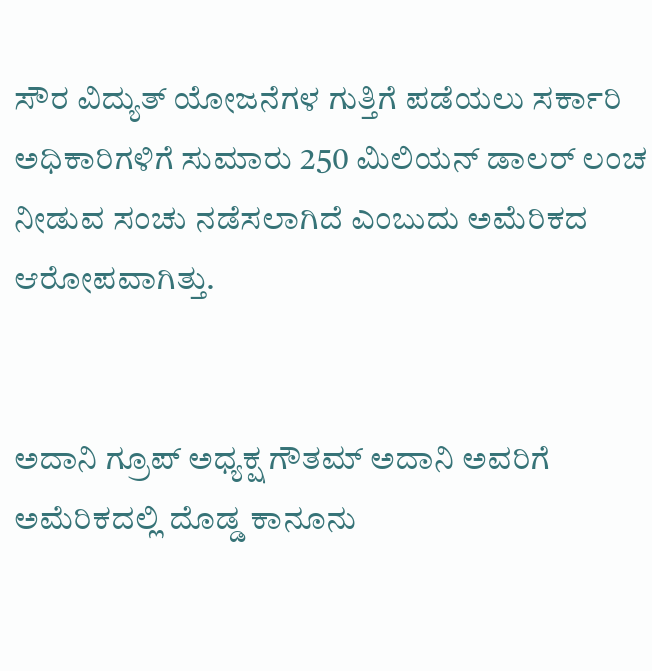ಸೌರ ವಿದ್ಯುತ್ ಯೋಜನೆಗಳ ಗುತ್ತಿಗೆ ಪಡೆಯಲು ಸರ್ಕಾರಿ ಅಧಿಕಾರಿಗಳಿಗೆ ಸುಮಾರು 250 ಮಿಲಿಯನ್ ಡಾಲರ್ ಲಂಚ ನೀಡುವ ಸಂಚು ನಡೆಸಲಾಗಿದೆ ಎಂಬುದು ಅಮೆರಿಕದ ಆರೋಪವಾಗಿತ್ತು.


ಅದಾನಿ ಗ್ರೂಪ್ ಅಧ್ಯಕ್ಷ ಗೌತಮ್ ಅದಾನಿ ಅವರಿಗೆ ಅಮೆರಿಕದಲ್ಲಿ ದೊಡ್ಡ ಕಾನೂನು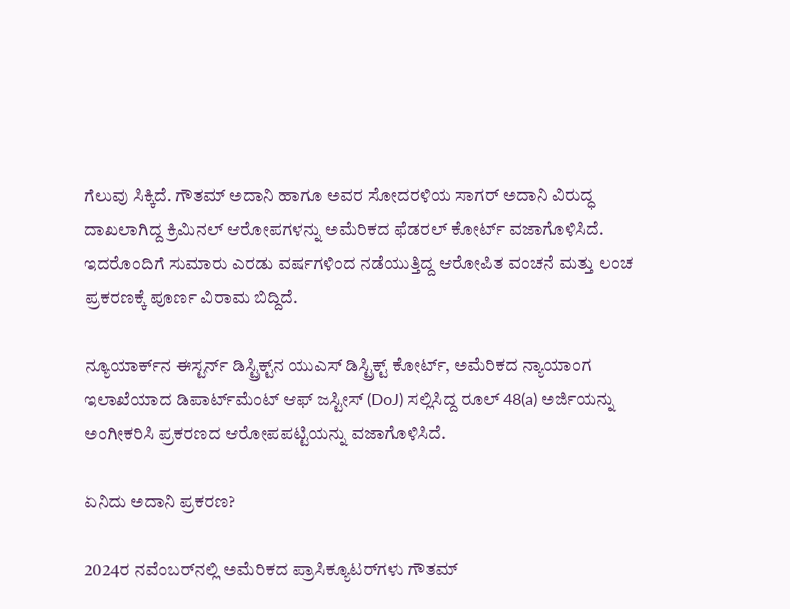ಗೆಲುವು ಸಿಕ್ಕಿದೆ. ಗೌತಮ್ ಅದಾನಿ ಹಾಗೂ ಅವರ ಸೋದರಳಿಯ ಸಾಗರ್ ಅದಾನಿ ವಿರುದ್ಧ ದಾಖಲಾಗಿದ್ದ ಕ್ರಿಮಿನಲ್ ಆರೋಪಗಳನ್ನು ಅಮೆರಿಕದ ಫೆಡರಲ್ ಕೋರ್ಟ್ ವಜಾಗೊಳಿಸಿದೆ. ಇದರೊಂದಿಗೆ ಸುಮಾರು ಎರಡು ವರ್ಷಗಳಿಂದ ನಡೆಯುತ್ತಿದ್ದ ಆರೋಪಿತ ವಂಚನೆ ಮತ್ತು ಲಂಚ ಪ್ರಕರಣಕ್ಕೆ ಪೂರ್ಣ ವಿರಾಮ ಬಿದ್ದಿದೆ.

ನ್ಯೂಯಾರ್ಕ್‌ನ ಈಸ್ಟರ್ನ್ ಡಿಸ್ಟ್ರಿಕ್ಟ್‌ನ ಯುಎಸ್ ಡಿಸ್ಟ್ರಿಕ್ಟ್ ಕೋರ್ಟ್, ಅಮೆರಿಕದ ನ್ಯಾಯಾಂಗ ಇಲಾಖೆಯಾದ ಡಿಪಾರ್ಟ್‌ಮೆಂಟ್‌ ಆಫ್‌ ಜಸ್ಟೀಸ್‌ (DoJ) ಸಲ್ಲಿಸಿದ್ದ ರೂಲ್‌ 48(a) ಅರ್ಜಿಯನ್ನು ಅಂಗೀಕರಿಸಿ ಪ್ರಕರಣದ ಆರೋಪಪಟ್ಟಿಯನ್ನು ವಜಾಗೊಳಿಸಿದೆ.

ಏನಿದು ಅದಾನಿ ಪ್ರಕರಣ?

2024ರ ನವೆಂಬರ್‌ನಲ್ಲಿ ಅಮೆರಿಕದ ಪ್ರಾಸಿಕ್ಯೂಟರ್‌ಗಳು ಗೌತಮ್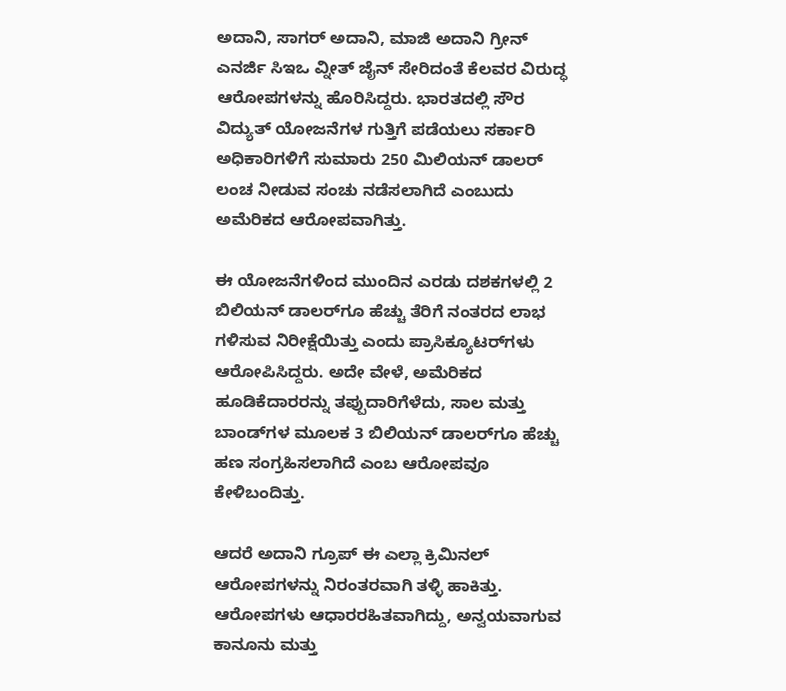ಅದಾನಿ, ಸಾಗರ್ ಅದಾನಿ, ಮಾಜಿ ಅದಾನಿ ಗ್ರೀನ್ ಎನರ್ಜಿ ಸಿಇಒ ವ್ನೀತ್ ಜೈನ್ ಸೇರಿದಂತೆ ಕೆಲವರ ವಿರುದ್ಧ ಆರೋಪಗಳನ್ನು ಹೊರಿಸಿದ್ದರು. ಭಾರತದಲ್ಲಿ ಸೌರ ವಿದ್ಯುತ್ ಯೋಜನೆಗಳ ಗುತ್ತಿಗೆ ಪಡೆಯಲು ಸರ್ಕಾರಿ ಅಧಿಕಾರಿಗಳಿಗೆ ಸುಮಾರು 250 ಮಿಲಿಯನ್ ಡಾಲರ್ ಲಂಚ ನೀಡುವ ಸಂಚು ನಡೆಸಲಾಗಿದೆ ಎಂಬುದು ಅಮೆರಿಕದ ಆರೋಪವಾಗಿತ್ತು.

ಈ ಯೋಜನೆಗಳಿಂದ ಮುಂದಿನ ಎರಡು ದಶಕಗಳಲ್ಲಿ 2 ಬಿಲಿಯನ್ ಡಾಲರ್‌ಗೂ ಹೆಚ್ಚು ತೆರಿಗೆ ನಂತರದ ಲಾಭ ಗಳಿಸುವ ನಿರೀಕ್ಷೆಯಿತ್ತು ಎಂದು ಪ್ರಾಸಿಕ್ಯೂಟರ್‌ಗಳು ಆರೋಪಿಸಿದ್ದರು. ಅದೇ ವೇಳೆ, ಅಮೆರಿಕದ ಹೂಡಿಕೆದಾರರನ್ನು ತಪ್ಪುದಾರಿಗೆಳೆದು, ಸಾಲ ಮತ್ತು ಬಾಂಡ್‌ಗಳ ಮೂಲಕ 3 ಬಿಲಿಯನ್ ಡಾಲರ್‌ಗೂ ಹೆಚ್ಚು ಹಣ ಸಂಗ್ರಹಿಸಲಾಗಿದೆ ಎಂಬ ಆರೋಪವೂ ಕೇಳಿಬಂದಿತ್ತು.

ಆದರೆ ಅದಾನಿ ಗ್ರೂಪ್ ಈ ಎಲ್ಲಾ ಕ್ರಿಮಿನಲ್ ಆರೋಪಗಳನ್ನು ನಿರಂತರವಾಗಿ ತಳ್ಳಿ ಹಾಕಿತ್ತು. ಆರೋಪಗಳು ಆಧಾರರಹಿತವಾಗಿದ್ದು, ಅನ್ವಯವಾಗುವ ಕಾನೂನು ಮತ್ತು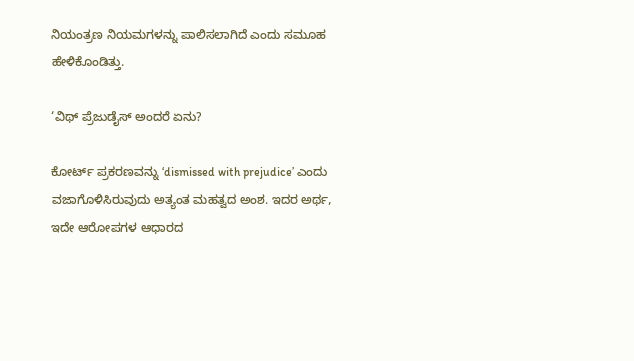ನಿಯಂತ್ರಣ ನಿಯಮಗಳನ್ನು ಪಾಲಿಸಲಾಗಿದೆ ಎಂದು ಸಮೂಹ ಹೇಳಿಕೊಂಡಿತ್ತು.

‘ವಿಥ್‌ ಪ್ರೆಜುಡೈಸ್‌ ಅಂದರೆ ಏನು?

ಕೋರ್ಟ್ ಪ್ರಕರಣವನ್ನು ‘dismissed with prejudice’ ಎಂದು ವಜಾಗೊಳಿಸಿರುವುದು ಅತ್ಯಂತ ಮಹತ್ವದ ಅಂಶ. ಇದರ ಅರ್ಥ, ಇದೇ ಆರೋಪಗಳ ಆಧಾರದ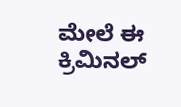ಮೇಲೆ ಈ ಕ್ರಿಮಿನಲ್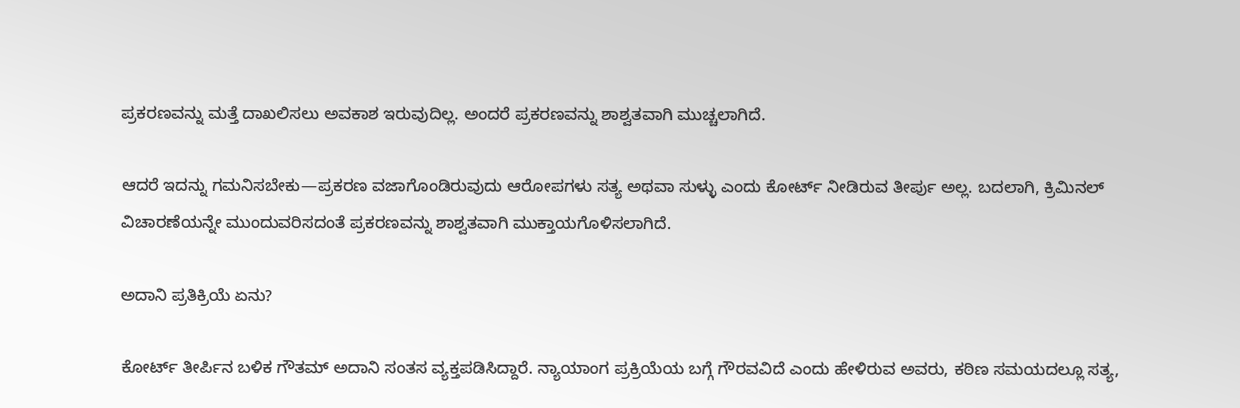ಪ್ರಕರಣವನ್ನು ಮತ್ತೆ ದಾಖಲಿಸಲು ಅವಕಾಶ ಇರುವುದಿಲ್ಲ. ಅಂದರೆ ಪ್ರಕರಣವನ್ನು ಶಾಶ್ವತವಾಗಿ ಮುಚ್ಚಲಾಗಿದೆ.

ಆದರೆ ಇದನ್ನು ಗಮನಿಸಬೇಕು—ಪ್ರಕರಣ ವಜಾಗೊಂಡಿರುವುದು ಆರೋಪಗಳು ಸತ್ಯ ಅಥವಾ ಸುಳ್ಳು ಎಂದು ಕೋರ್ಟ್ ನೀಡಿರುವ ತೀರ್ಪು ಅಲ್ಲ. ಬದಲಾಗಿ, ಕ್ರಿಮಿನಲ್ ವಿಚಾರಣೆಯನ್ನೇ ಮುಂದುವರಿಸದಂತೆ ಪ್ರಕರಣವನ್ನು ಶಾಶ್ವತವಾಗಿ ಮುಕ್ತಾಯಗೊಳಿಸಲಾಗಿದೆ.

ಅದಾನಿ ಪ್ರತಿಕ್ರಿಯೆ ಏನು?

ಕೋರ್ಟ್ ತೀರ್ಪಿನ ಬಳಿಕ ಗೌತಮ್ ಅದಾನಿ ಸಂತಸ ವ್ಯಕ್ತಪಡಿಸಿದ್ದಾರೆ. ನ್ಯಾಯಾಂಗ ಪ್ರಕ್ರಿಯೆಯ ಬಗ್ಗೆ ಗೌರವವಿದೆ ಎಂದು ಹೇಳಿರುವ ಅವರು, ಕಠಿಣ ಸಮಯದಲ್ಲೂ ಸತ್ಯ,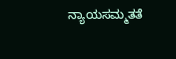ನ್ಯಾಯಸಮ್ಮತತೆ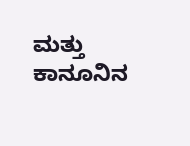ಮತ್ತು ಕಾನೂನಿನ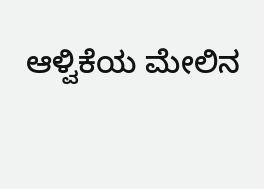ಆಳ್ವಿಕೆಯ ಮೇಲಿನ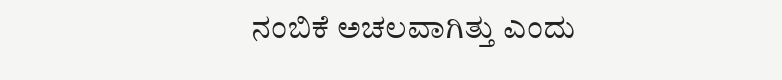ನಂಬಿಕೆ ಅಚಲವಾಗಿತ್ತು ಎಂದು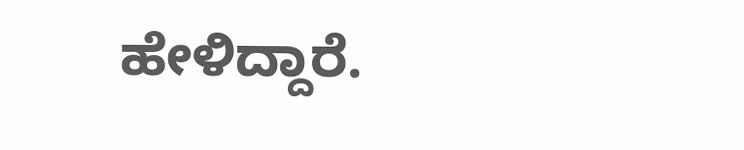ಹೇಳಿದ್ದಾರೆ.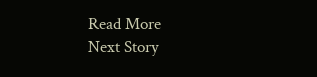Read More
Next Story